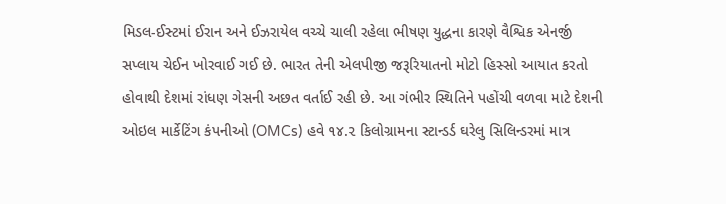મિડલ-ઈસ્ટમાં ઈરાન અને ઈઝરાયેલ વચ્ચે ચાલી રહેલા ભીષણ યુદ્ધના કારણે વૈશ્વિક એનર્જી સપ્લાય ચેઈન ખોરવાઈ ગઈ છે. ભારત તેની એલપીજી જરૂરિયાતનો મોટો હિસ્સો આયાત કરતો હોવાથી દેશમાં રાંધણ ગેસની અછત વર્તાઈ રહી છે. આ ગંભીર સ્થિતિને પહોંચી વળવા માટે દેશની ઓઇલ માર્કેટિંગ કંપનીઓ (OMCs) હવે ૧૪.૨ કિલોગ્રામના સ્ટાન્ડર્ડ ઘરેલુ સિલિન્ડરમાં માત્ર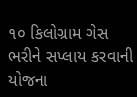૧૦ કિલોગ્રામ ગેસ ભરીને સપ્લાય કરવાની યોજના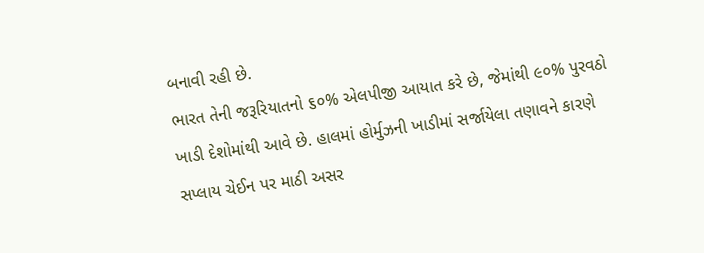બનાવી રહી છે.
ભારત તેની જરૂરિયાતનો ૬૦% એલપીજી આયાત કરે છે, જેમાંથી ૯૦% પુરવઠો ખાડી દેશોમાંથી આવે છે. હાલમાં હોર્મુઝની ખાડીમાં સર્જાયેલા તણાવને કારણે સપ્લાય ચેઈન પર માઠી અસર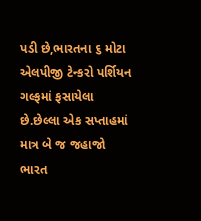પડી છે,ભારતના ૬ મોટા એલપીજી ટેન્કરો પર્શિયન ગલ્ફમાં ફસાયેલા છે.છેલ્લા એક સપ્તાહમાં માત્ર બે જ જહાજો ભારત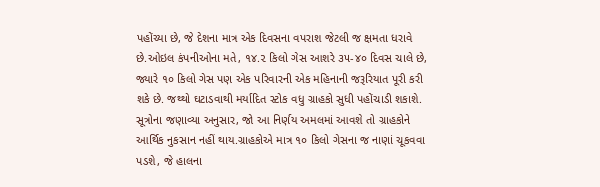પહોંચ્યા છે, જે દેશના માત્ર એક દિવસના વપરાશ જેટલી જ ક્ષમતા ધરાવે છે.ઓઇલ કંપનીઓના મતે, ૧૪.૨ કિલો ગેસ આશરે ૩૫-૪૦ દિવસ ચાલે છે, જ્યારે ૧૦ કિલો ગેસ પણ એક પરિવારની એક મહિનાની જરૂરિયાત પૂરી કરી શકે છે. જથ્થો ઘટાડવાથી મર્યાદિત સ્ટોક વધુ ગ્રાહકો સુધી પહોંચાડી શકાશે.
સૂત્રોના જણાવ્યા અનુસાર, જો આ નિર્ણય અમલમાં આવશે તો ગ્રાહકોને આર્થિક નુકસાન નહીં થાય.ગ્રાહકોએ માત્ર ૧૦ કિલો ગેસના જ નાણાં ચૂકવવા પડશે, જે હાલના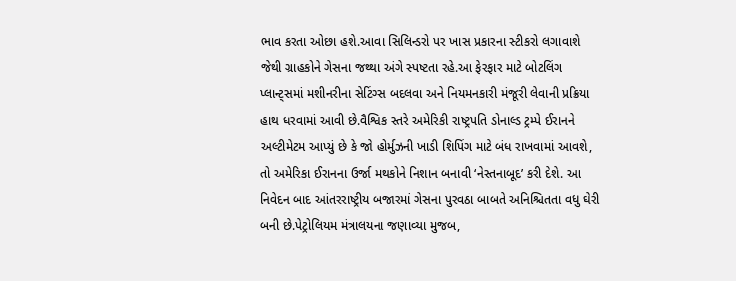ભાવ કરતા ઓછા હશે.આવા સિલિન્ડરો પર ખાસ પ્રકારના સ્ટીકરો લગાવાશે જેથી ગ્રાહકોને ગેસના જથ્થા અંગે સ્પષ્ટતા રહે.આ ફેરફાર માટે બોટલિંગ પ્લાન્ટ્સમાં મશીનરીના સેટિંગ્સ બદલવા અને નિયમનકારી મંજૂરી લેવાની પ્રક્રિયા હાથ ધરવામાં આવી છે.વૈશ્વિક સ્તરે અમેરિકી રાષ્ટ્રપતિ ડોનાલ્ડ ટ્રમ્પે ઈરાનને અલ્ટીમેટમ આપ્યું છે કે જો હોર્મુઝની ખાડી શિપિંગ માટે બંધ રાખવામાં આવશે, તો અમેરિકા ઈરાનના ઉર્જા મથકોને નિશાન બનાવી ‘નેસ્તનાબૂદ’ કરી દેશે. આ નિવેદન બાદ આંતરરાષ્ટ્રીય બજારમાં ગેસના પુરવઠા બાબતે અનિશ્ચિતતા વધુ ઘેરી બની છે.પેટ્રોલિયમ મંત્રાલયના જણાવ્યા મુજબ,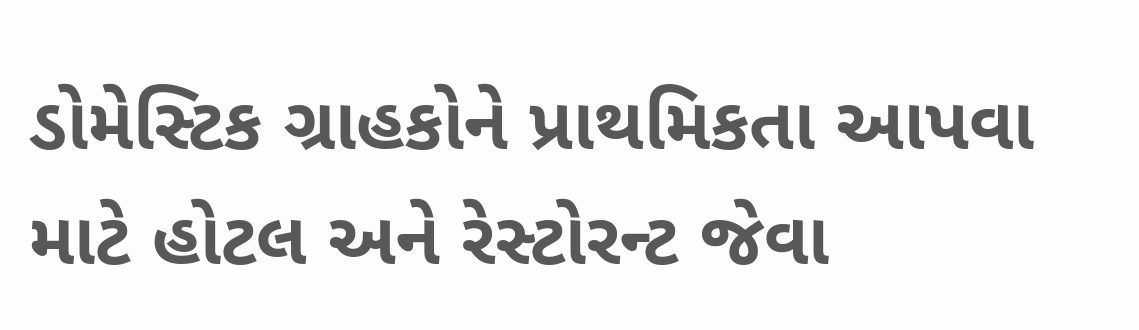ડોમેસ્ટિક ગ્રાહકોને પ્રાથમિકતા આપવા માટે હોટલ અને રેસ્ટોરન્ટ જેવા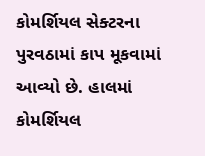કોમર્શિયલ સેક્ટરના પુરવઠામાં કાપ મૂકવામાં આવ્યો છે. હાલમાં કોમર્શિયલ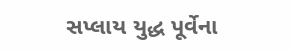સપ્લાય યુદ્ધ પૂર્વેના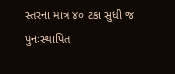સ્તરના માત્ર ૪૦ ટકા સુધી જ પુનઃસ્થાપિત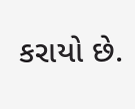કરાયો છે.